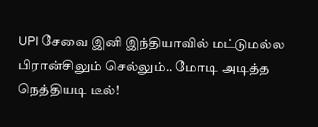UPI சேவை இனி இந்தியாவில் மட்டுமல்ல பிரான்சிலும் செல்லும்.. மோடி அடித்த நெத்தியடி டீல்!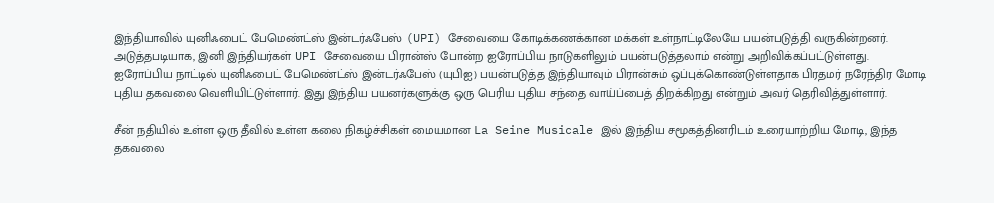இந்தியாவில் யுனிஃபைட் பேமெண்ட்ஸ் இன்டர்ஃபேஸ் (UPI) சேவையை கோடிக்கணக்கான மக்கள் உள்நாட்டிலேயே பயன்படுத்தி வருகின்றனர். அடுத்தபடியாக, இனி இந்தியர்கள் UPI சேவையை பிரான்ஸ் போன்ற ஐரோப்பிய நாடுகளிலும் பயன்படுத்தலாம் என்று அறிவிக்கப்பட்டுள்ளது.
ஐரோப்பிய நாட்டில் யுனிஃபைட் பேமெண்ட்ஸ் இன்டர்ஃபேஸ் (யுபிஐ) பயன்படுத்த இந்தியாவும் பிரான்சும் ஒப்புக்கொண்டுள்ளதாக பிரதமர் நரேந்திர மோடி புதிய தகவலை வெளியிட்டுள்ளார். இது இந்திய பயனர்களுக்கு ஒரு பெரிய புதிய சந்தை வாய்ப்பைத் திறக்கிறது என்றும் அவர் தெரிவித்துள்ளார்.

சீன் நதியில் உள்ள ஒரு தீவில் உள்ள கலை நிகழ்ச்சிகள் மையமான La Seine Musicale இல் இந்திய சமூகத்தினரிடம் உரையாற்றிய மோடி, இந்த தகவலை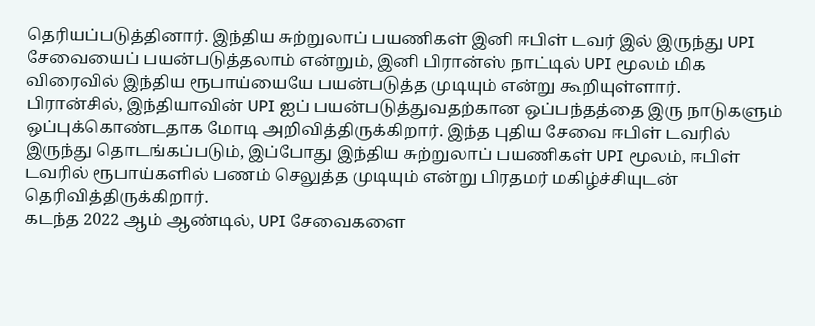தெரியப்படுத்தினார். இந்திய சுற்றுலாப் பயணிகள் இனி ஈபிள் டவர் இல் இருந்து UPI சேவையைப் பயன்படுத்தலாம் என்றும், இனி பிரான்ஸ் நாட்டில் UPI மூலம் மிக விரைவில் இந்திய ரூபாய்யையே பயன்படுத்த முடியும் என்று கூறியுள்ளார்.
பிரான்சில், இந்தியாவின் UPI ஐப் பயன்படுத்துவதற்கான ஒப்பந்தத்தை இரு நாடுகளும் ஒப்புக்கொண்டதாக மோடி அறிவித்திருக்கிறார். இந்த புதிய சேவை ஈபிள் டவரில் இருந்து தொடங்கப்படும், இப்போது இந்திய சுற்றுலாப் பயணிகள் UPI மூலம், ஈபிள் டவரில் ரூபாய்களில் பணம் செலுத்த முடியும் என்று பிரதமர் மகிழ்ச்சியுடன் தெரிவித்திருக்கிறார்.
கடந்த 2022 ஆம் ஆண்டில், UPI சேவைகளை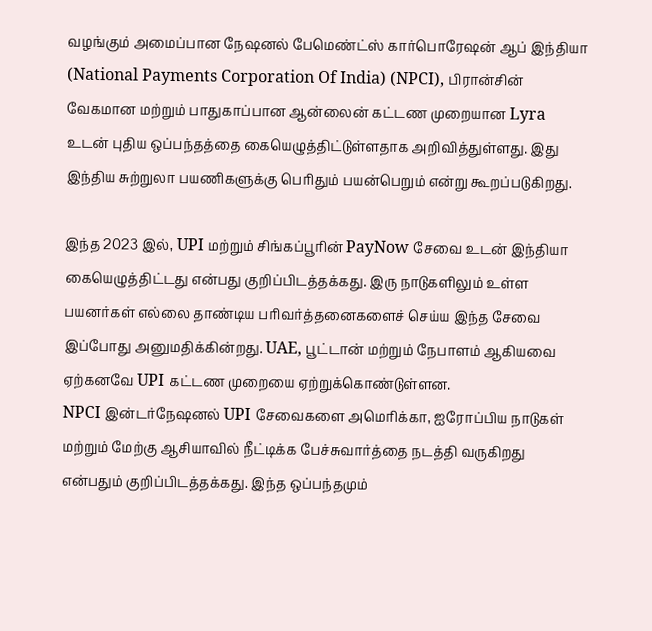வழங்கும் அமைப்பான நேஷனல் பேமெண்ட்ஸ் கார்பொரேஷன் ஆப் இந்தியா (National Payments Corporation Of India) (NPCI), பிரான்சின் வேகமான மற்றும் பாதுகாப்பான ஆன்லைன் கட்டண முறையான Lyra உடன் புதிய ஒப்பந்தத்தை கையெழுத்திட்டுள்ளதாக அறிவித்துள்ளது. இது இந்திய சுற்றுலா பயணிகளுக்கு பெரிதும் பயன்பெறும் என்று கூறப்படுகிறது.

இந்த 2023 இல், UPI மற்றும் சிங்கப்பூரின் PayNow சேவை உடன் இந்தியா கையெழுத்திட்டது என்பது குறிப்பிடத்தக்கது. இரு நாடுகளிலும் உள்ள பயனர்கள் எல்லை தாண்டிய பரிவர்த்தனைகளைச் செய்ய இந்த சேவை இப்போது அனுமதிக்கின்றது. UAE, பூட்டான் மற்றும் நேபாளம் ஆகியவை ஏற்கனவே UPI கட்டண முறையை ஏற்றுக்கொண்டுள்ளன.
NPCI இன்டர்நேஷனல் UPI சேவைகளை அமெரிக்கா, ஐரோப்பிய நாடுகள் மற்றும் மேற்கு ஆசியாவில் நீட்டிக்க பேச்சுவார்த்தை நடத்தி வருகிறது என்பதும் குறிப்பிடத்தக்கது. இந்த ஒப்பந்தமும்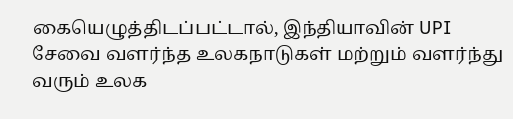கையெழுத்திடப்பட்டால், இந்தியாவின் UPI சேவை வளர்ந்த உலகநாடுகள் மற்றும் வளர்ந்து வரும் உலக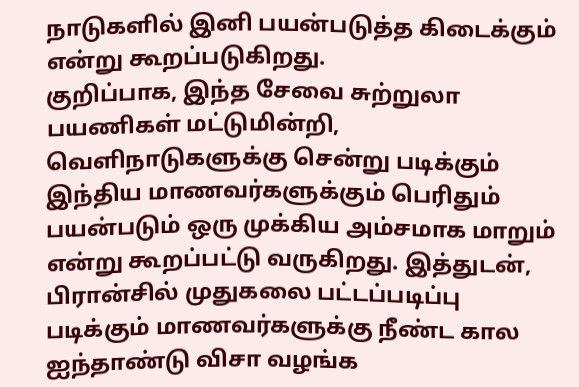நாடுகளில் இனி பயன்படுத்த கிடைக்கும் என்று கூறப்படுகிறது.
குறிப்பாக, இந்த சேவை சுற்றுலா பயணிகள் மட்டுமின்றி, வெளிநாடுகளுக்கு சென்று படிக்கும் இந்திய மாணவர்களுக்கும் பெரிதும் பயன்படும் ஒரு முக்கிய அம்சமாக மாறும் என்று கூறப்பட்டு வருகிறது. இத்துடன், பிரான்சில் முதுகலை பட்டப்படிப்பு படிக்கும் மாணவர்களுக்கு நீண்ட கால ஐந்தாண்டு விசா வழங்க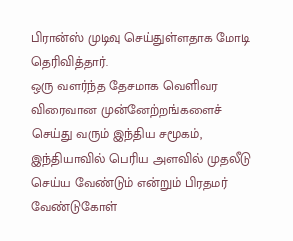பிரான்ஸ் முடிவு செய்துள்ளதாக மோடி தெரிவித்தார்.
ஒரு வளர்ந்த தேசமாக வெளிவர விரைவான முன்னேற்றங்களைச் செய்து வரும் இந்திய சமூகம், இந்தியாவில் பெரிய அளவில் முதலீடு செய்ய வேண்டும் என்றும் பிரதமர் வேண்டுகோள்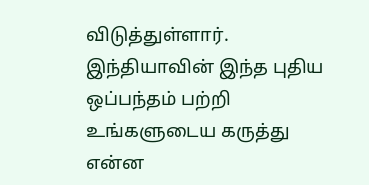விடுத்துள்ளார். இந்தியாவின் இந்த புதிய ஒப்பந்தம் பற்றி உங்களுடைய கருத்து என்ன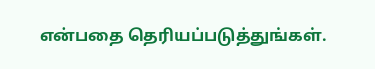என்பதை தெரியப்படுத்துங்கள்.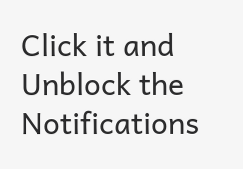Click it and Unblock the Notifications